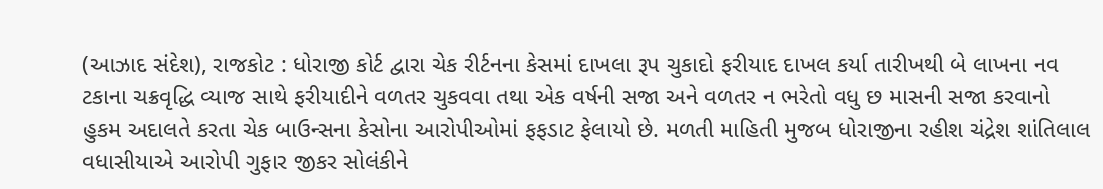(આઝાદ સંદેશ), રાજકોટ : ધોરાજી કોર્ટ દ્વારા ચેક રીર્ટનના કેસમાં દાખલા રૂપ ચુકાદો ફરીયાદ દાખલ કર્યા તારીખથી બે લાખના નવ ટકાના ચક્રવૃદ્ધિ વ્યાજ સાથે ફરીયાદીને વળતર ચુકવવા તથા એક વર્ષની સજા અને વળતર ન ભરેતો વધુ છ માસની સજા કરવાનો હુકમ અદાલતે કરતા ચેક બાઉન્સના કેસોના આરોપીઓમાં ફફડાટ ફેલાયો છે. મળતી માહિતી મુજબ ધોરાજીના રહીશ ચંદ્રેશ શાંતિલાલ વધાસીયાએ આરોપી ગુફાર જીકર સોલંકીને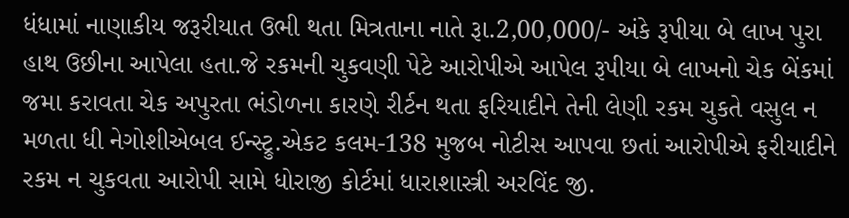ધંધામાં નાણાકીય જરૂરીયાત ઉભી થતા મિત્રતાના નાતે રૂા.2,00,000/- અંકે રૂપીયા બે લાખ પુરા હાથ ઉછીના આપેલા હતા.જે રકમની ચુકવણી પેટે આરોપીએ આપેલ રૂપીયા બે લાખનો ચેક બેંકમાં જમા કરાવતા ચેક અપુરતા ભંડોળના કારણે રીર્ટન થતા ફરિયાદીને તેની લેણી રકમ ચુકતે વસુલ ન મળતા ધી નેગોશીએબલ ઈન્સ્ટ્રુ.એકટ કલમ-138 મુજબ નોટીસ આપવા છતાં આરોપીએ ફરીયાદીને રકમ ન ચુકવતા આરોપી સામે ધોરાજી કોર્ટમાં ધારાશાસ્ત્રી અરવિંદ જી.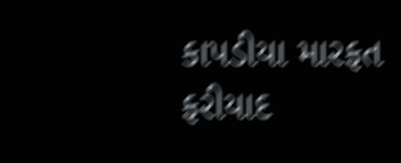કાપડીયા મારફત ફરીયાદ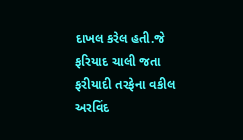દાખલ કરેલ હતી.જે ફરિયાદ ચાલી જતા ફરીયાદી તરફેના વકીલ અરવિંદ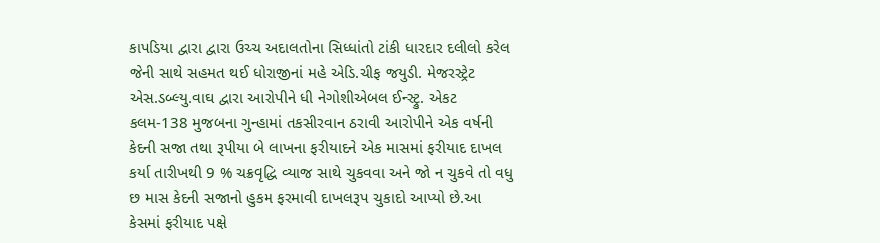કાપડિયા દ્વારા દ્વારા ઉચ્ચ અદાલતોના સિધ્ધાંતો ટાંકી ધારદાર દલીલો કરેલ જેની સાથે સહમત થઈ ધોરાજીનાં મહે એડિ.ચીફ જયુડી. મેજરસ્ટ્રેટ એસ.ડબ્લ્યુ.વાઘ દ્વારા આરોપીને ધી નેગોશીએબલ ઈન્સ્ટ્રુ. એકટ કલમ-138 મુજબના ગુન્હામાં તકસીરવાન ઠરાવી આરોપીને એક વર્ષની કેદની સજા તથા રૂપીયા બે લાખના ફરીયાદને એક માસમાં ફરીયાદ દાખલ કર્યા તારીખથી 9 % ચક્રવૃદ્ધિ વ્યાજ સાથે ચુકવવા અને જો ન ચુકવે તો વધુ છ માસ કેદની સજાનો હુકમ ફરમાવી દાખલરૂપ ચુકાદો આપ્યો છે.આ કેસમાં ફરીયાદ પક્ષે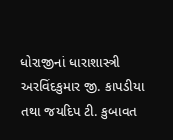ધોરાજીનાં ધારાશાસ્ત્રી અરવિંદકુમાર જી. કાપડીયા તથા જયદિપ ટી. કુબાવત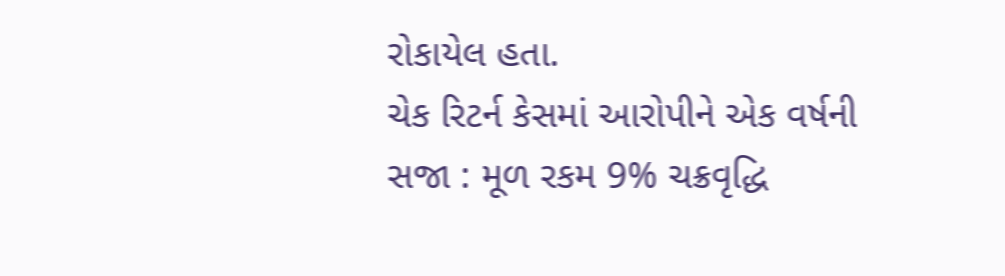રોકાયેલ હતા.
ચેક રિટર્ન કેસમાં આરોપીને એક વર્ષની સજા : મૂળ રકમ 9% ચક્રવૃદ્ધિ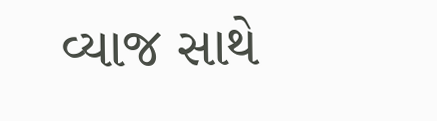વ્યાજ સાથે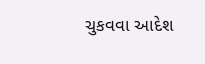ચુકવવા આદેશ